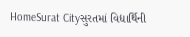HomeSurat Cityસુરતમાં વિદ્યાર્થિની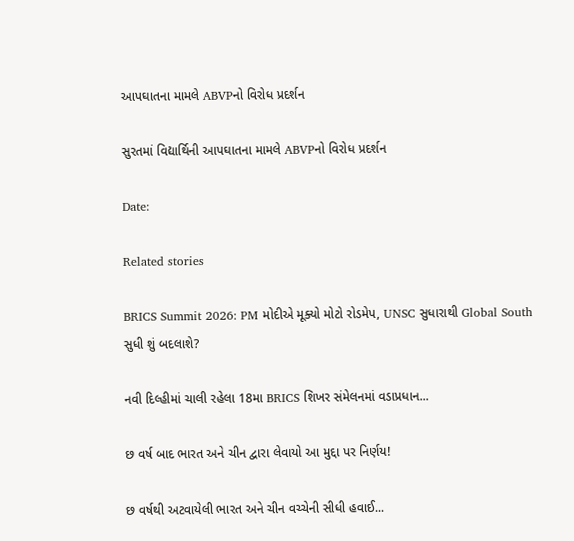આપઘાતના મામલે ABVPનો વિરોધ પ્રદર્શન

સુરતમાં વિદ્યાર્થિની આપઘાતના મામલે ABVPનો વિરોધ પ્રદર્શન

Date:

Related stories

BRICS Summit 2026: PM મોદીએ મૂક્યો મોટો રોડમેપ, UNSC સુધારાથી Global South સુધી શું બદલાશે?

નવી દિલ્હીમાં ચાલી રહેલા 18મા BRICS શિખર સંમેલનમાં વડાપ્રધાન...

છ વર્ષ બાદ ભારત અને ચીન દ્વારા લેવાયો આ મુદ્દા પર નિર્ણય!

છ વર્ષથી અટવાયેલી ભારત અને ચીન વચ્ચેની સીધી હવાઈ...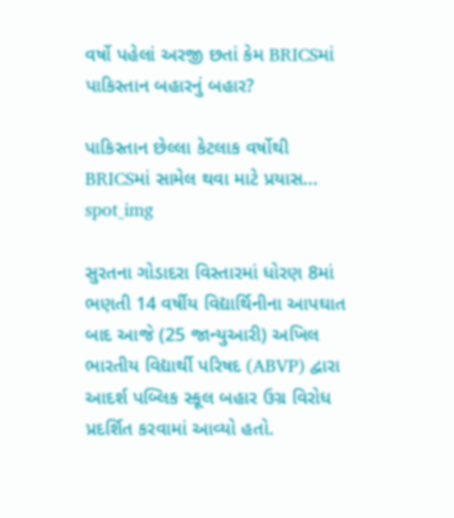વર્ષો પહેલાં અરજી છતાં કેમ BRICSમાં પાકિસ્તાન બહારનું બહાર?

પાકિસ્તાન છેલ્લા કેટલાક વર્ષોથી BRICSમાં સામેલ થવા માટે પ્રયાસ...
spot_img

સુરતના ગોડાદરા વિસ્તારમાં ધોરણ 8માં ભણતી 14 વર્ષીય વિદ્યાર્થિનીના આપઘાત બાદ આજે (25 જાન્યુઆરી) અખિલ ભારતીય વિદ્યાર્થી પરિષદ (ABVP) દ્વારા આદર્શ પબ્લિક સ્કૂલ બહાર ઉગ્ર વિરોધ પ્રદર્શિત કરવામાં આવ્યો હતો.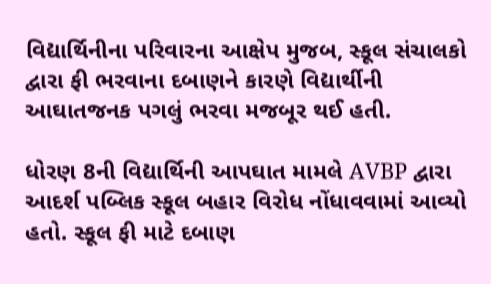વિદ્યાર્થિનીના પરિવારના આક્ષેપ મુજબ, સ્કૂલ સંચાલકો દ્વારા ફી ભરવાના દબાણને કારણે વિદ્યાર્થીની આઘાતજનક પગલું ભરવા મજબૂર થઈ હતી.

ધોરણ 8ની વિદ્યાર્થિની આપઘાત મામલે AVBP દ્વારા આદર્શ પબ્લિક સ્કૂલ બહાર વિરોધ નોંધાવવામાં આવ્યો હતો. સ્કૂલ ફી માટે દબાણ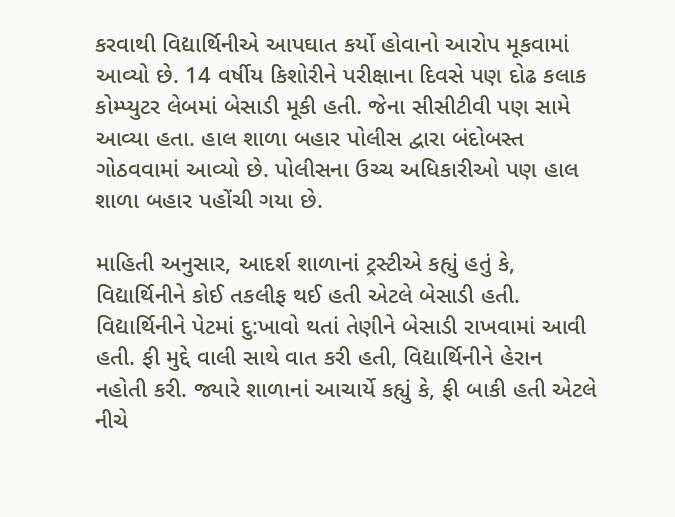કરવાથી વિદ્યાર્થિનીએ આપઘાત કર્યો હોવાનો આરોપ મૂકવામાં આવ્યો છે. 14 વર્ષીય કિશોરીને પરીક્ષાના દિવસે પણ દોઢ કલાક કોમ્પ્યુટર લેબમાં બેસાડી મૂકી હતી. જેના સીસીટીવી પણ સામે આવ્યા હતા. હાલ શાળા બહાર પોલીસ દ્વારા બંદોબસ્ત ગોઠવવામાં આવ્યો છે. પોલીસના ઉચ્ચ અધિકારીઓ પણ હાલ શાળા બહાર પહોંચી ગયા છે.

માહિતી અનુસાર, આદર્શ શાળાનાં ટ્રસ્ટીએ કહ્યું હતું કે, વિદ્યાર્થિનીને કોઈ તકલીફ થઈ હતી એટલે બેસાડી હતી. વિદ્યાર્થિનીને પેટમાં દુ:ખાવો થતાં તેણીને બેસાડી રાખવામાં આવી હતી. ફી મુદ્દે વાલી સાથે વાત કરી હતી, વિદ્યાર્થિનીને હેરાન નહોતી કરી. જ્યારે શાળાનાં આચાર્યે કહ્યું કે, ફી બાકી હતી એટલે નીચે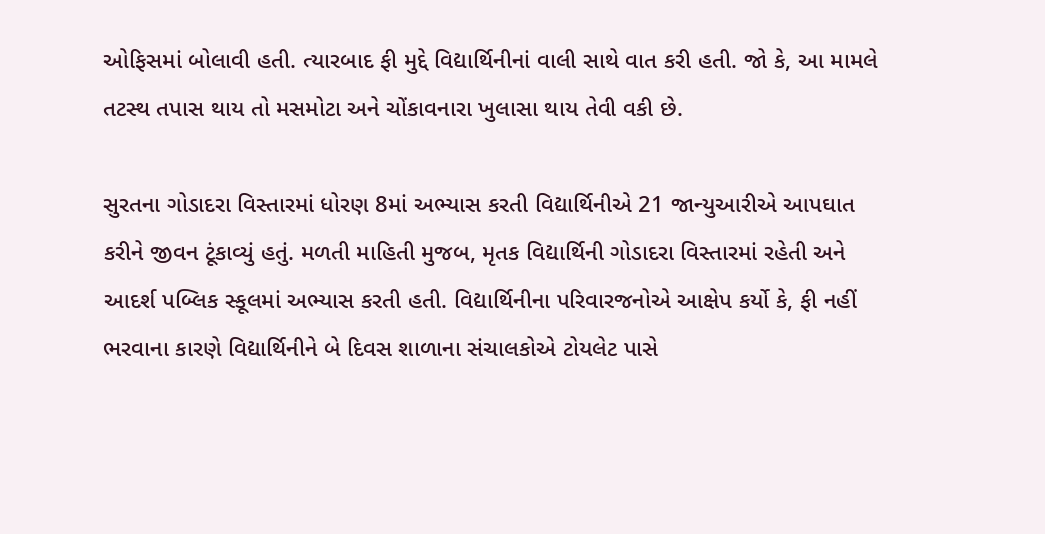ઓફિસમાં બોલાવી હતી. ત્યારબાદ ફી મુદ્દે વિદ્યાર્થિનીનાં વાલી સાથે વાત કરી હતી. જો કે, આ મામલે તટસ્થ તપાસ થાય તો મસમોટા અને ચોંકાવનારા ખુલાસા થાય તેવી વકી છે.

સુરતના ગોડાદરા વિસ્તારમાં ધોરણ 8માં અભ્યાસ કરતી વિદ્યાર્થિનીએ 21 જાન્યુઆરીએ આપઘાત કરીને જીવન ટૂંકાવ્યું હતું. મળતી માહિતી મુજબ, મૃતક વિદ્યાર્થિની ગોડાદરા વિસ્તારમાં રહેતી અને આદર્શ પબ્લિક સ્કૂલમાં અભ્યાસ કરતી હતી. વિદ્યાર્થિનીના પરિવારજનોએ આક્ષેપ કર્યો કે, ફી નહીં ભરવાના કારણે વિદ્યાર્થિનીને બે દિવસ શાળાના સંચાલકોએ ટોયલેટ પાસે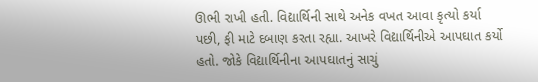ઊભી રાખી હતી. વિદ્યાર્થિની સાથે અનેક વખત આવા કૃત્યો કર્યા પછી, ફી માટે દબાણ કરતા રહ્યા. આખરે વિદ્યાર્થિનીએ આપઘાત કર્યો હતો. જોકે વિદ્યાર્થિનીના આપઘાતનું સાચું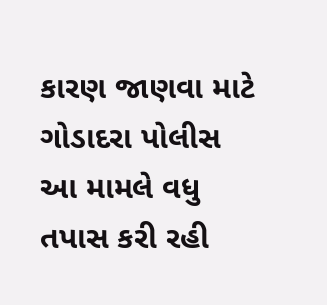કારણ જાણવા માટે ગોડાદરા પોલીસ આ મામલે વધુ તપાસ કરી રહી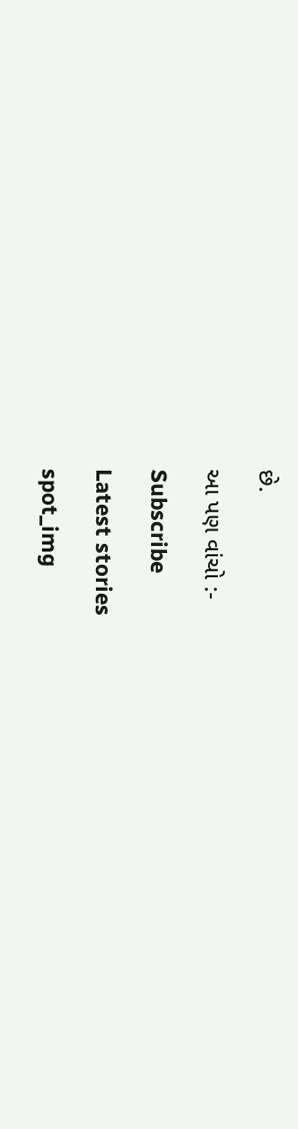છે.

આ પણ વાંચો :-

Subscribe

Latest stories

spot_img